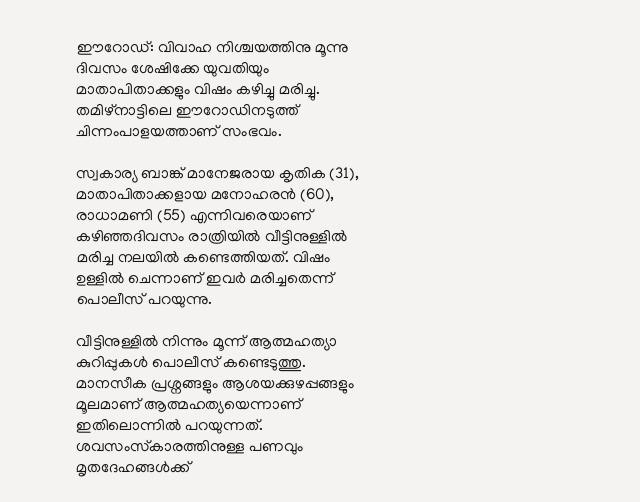ഈറോഡ്: വിവാഹ നിശ്ചയത്തിനു മൂന്നു ദിവസം ശേഷിക്കേ യുവതിയും മാതാപിതാക്കളും വിഷം കഴിച്ചു മരിച്ചു. തമിഴ്‍നാട്ടിലെ ഈറോഡിനടുത്ത് ചിന്നംപാളയത്താണ് സംഭവം.

സ്വകാര്യ ബാങ്ക് മാനേജരായ കൃതിക (31), മാതാപിതാക്കളായ മനോഹരന്‍ (60), രാധാമണി (55) എന്നിവരെയാണ് കഴിഞ്ഞദിവസം രാത്രിയില്‍ വീട്ടിനുള്ളില്‍ മരിച്ച നലയില്‍ കണ്ടെത്തിയത്. വിഷം ഉള്ളില്‍ ചെന്നാണ് ഇവര്‍ മരിച്ചതെന്ന് പൊലീസ് പറയുന്നു.

വീട്ടിനുള്ളില്‍ നിന്നും മൂന്ന് ആത്മഹത്യാ കുറിപ്പുകള്‍ പൊലീസ് കണ്ടെടുത്തു. മാനസീക പ്രശ്നങ്ങളും ആശയക്കുഴപ്പങ്ങളും മൂലമാണ് ആത്മഹത്യയെന്നാണ് ഇതിലൊന്നില്‍ പറയുന്നത്. ശവസംസ്‍കാരത്തിനുള്ള പണവും മൃതദേഹങ്ങള്‍ക്ക്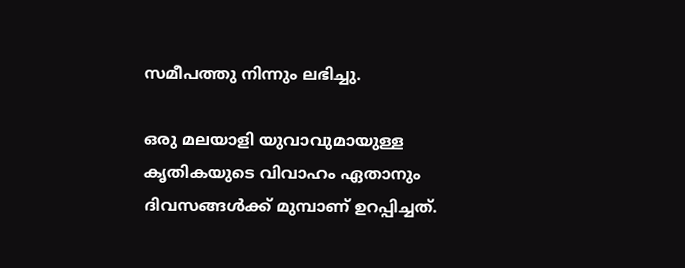സമീപത്തു നിന്നും ലഭിച്ചു.

ഒരു മലയാളി യുവാവുമായുള്ള കൃതികയുടെ വിവാഹം ഏതാനും ദിവസങ്ങള്‍ക്ക് മുമ്പാണ് ഉറപ്പിച്ചത്.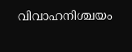വിവാഹനിശ്ചയം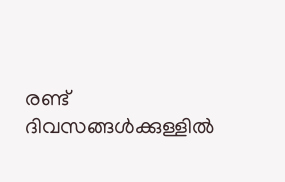രണ്ട് ദിവസങ്ങള്‍ക്കുള്ളില്‍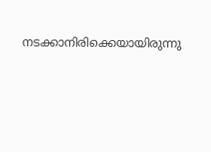നടക്കാനിരിക്കെയായിരുന്നു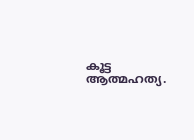കൂട്ട ആത്മഹത്യ.